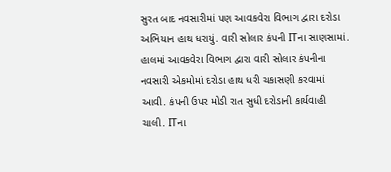સુરત બાદ નવસારીમાં પણ આવકવેરા વિભાગ દ્વારા દરોડા અભિયાન હાથ ધરાયું. વારી સોલાર કંપની ITના સાણસામાં. હાલમાં આવકવેરા વિભાગ દ્વારા વારી સોલાર કંપનીના નવસારી એકમોમાં દરોડા હાથ ધરી ચકાસણી કરવામાં આવી. કંપની ઉપર મોડી રાત સુધી દરોડાની કાર્યવાહી ચાલી. ITના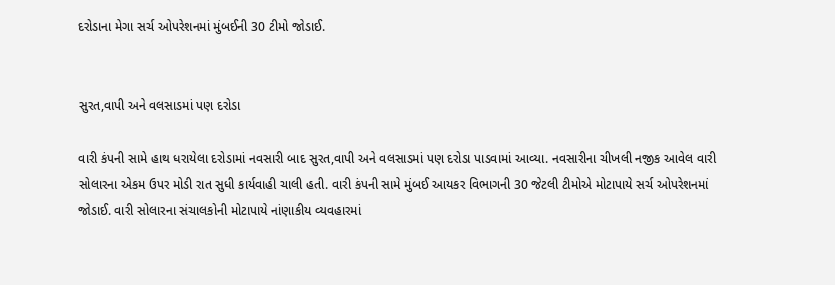દરોડાના મેગા સર્ચ ઓપરેશનમાં મુંબઈની 30 ટીમો જોડાઈ.


સુરત,વાપી અને વલસાડમાં પણ દરોડા

વારી કંપની સામે હાથ ધરાયેલા દરોડામાં નવસારી બાદ સુરત,વાપી અને વલસાડમાં પણ દરોડા પાડવામાં આવ્યા. નવસારીના ચીખલી નજીક આવેલ વારી સોલારના એકમ ઉપર મોડી રાત સુધી કાર્યવાહી ચાલી હતી. વારી કંપની સામે મુંબઈ આયકર વિભાગની 30 જેટલી ટીમોએ મોટાપાયે સર્ચ ઓપરેશનમાં જોડાઈ. વારી સોલારના સંચાલકોની મોટાપાયે નાંણાકીય વ્યવહારમાં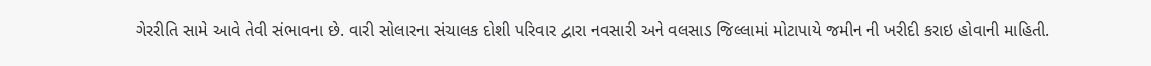ગેરરીતિ સામે આવે તેવી સંભાવના છે. વારી સોલારના સંચાલક દોશી પરિવાર દ્વારા નવસારી અને વલસાડ જિલ્લામાં મોટાપાયે જમીન ની ખરીદી કરાઇ હોવાની માહિતી.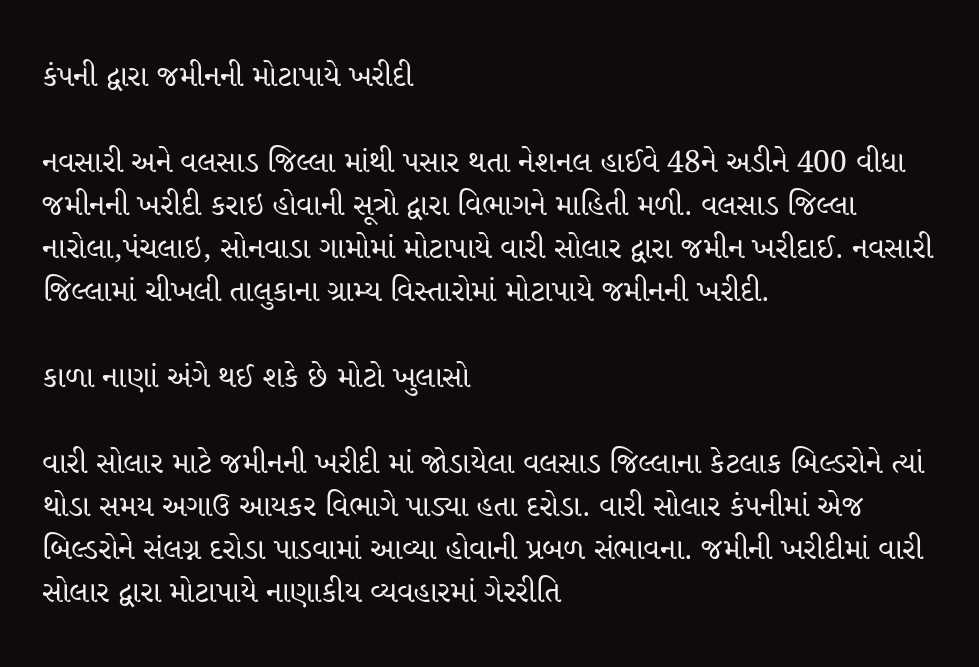કંપની દ્વારા જમીનની મોટાપાયે ખરીદી

નવસારી અને વલસાડ જિલ્લા માંથી પસાર થતા નેશનલ હાઈવે 48ને અડીને 400 વીધા જમીનની ખરીદી કરાઇ હોવાની સૂત્રો દ્વારા વિભાગને માહિતી મળી. વલસાડ જિલ્લા નારોલા,પંચલાઇ, સોનવાડા ગામોમાં મોટાપાયે વારી સોલાર દ્વારા જમીન ખરીદાઈ. નવસારી જિલ્લામાં ચીખલી તાલુકાના ગ્રામ્ય વિસ્તારોમાં મોટાપાયે જમીનની ખરીદી.

કાળા નાણાં અંગે થઈ શકે છે મોટો ખુલાસો

વારી સોલાર માટે જમીનની ખરીદી માં જોડાયેલા વલસાડ જિલ્લાના કેટલાક બિલ્ડરોને ત્યાં થોડા સમય અગાઉ આયકર વિભાગે પાડ્યા હતા દરોડા. વારી સોલાર કંપનીમાં એજ બિલ્ડરોને સંલગ્ન દરોડા પાડવામાં આવ્યા હોવાની પ્રબળ સંભાવના. જમીની ખરીદીમાં વારી સોલાર દ્વારા મોટાપાયે નાણાકીય વ્યવહારમાં ગેરરીતિ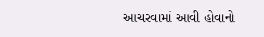આચરવામાં આવી હોવાનો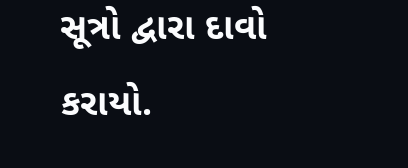સૂત્રો દ્વારા દાવો કરાયો.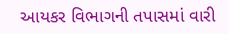આયકર વિભાગની તપાસમાં વારી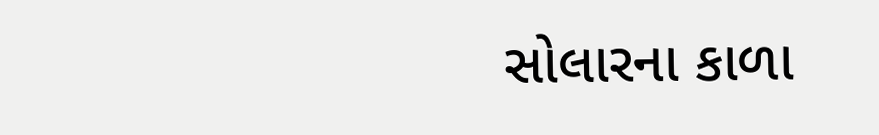સોલારના કાળા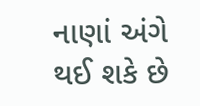નાણાં અંગે થઈ શકે છે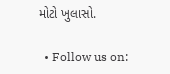મોટો ખુલાસો.

  • Follow us on: